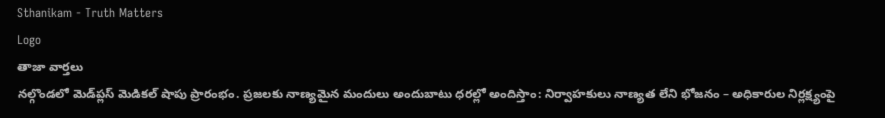Sthanikam - Truth Matters
Logo
తాజా వార్తలు
నల్గొండలో మెడ్‌ప్లస్ మెడికల్ షాపు ప్రారంభం. ప్రజలకు నాణ్యమైన మందులు అందుబాటు ధరల్లో అందిస్తాం: నిర్వాహకులు నాణ్యత లేని భోజనం – అధికారుల నిర్లక్ష్యంపై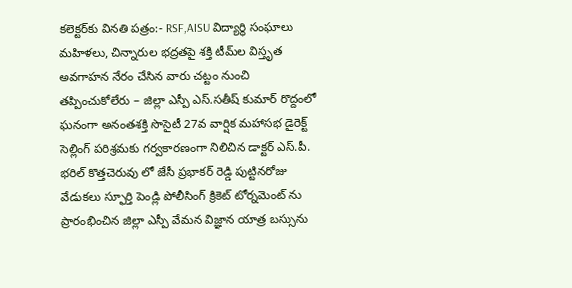కలెక్టర్‌కు వినతి పత్రం:- RSF,AISU విద్యార్థి సంఘాలు మహిళలు, చిన్నారుల భద్రతపై శక్తి టీమ్‌ల విస్తృత అవగాహన నేరం చేసిన వారు చట్టం నుంచి తప్పించుకోలేరు – జిల్లా ఎస్పీ ఎస్.సతీష్ కుమార్ రొద్దంలో ఘనంగా అనంతశక్తి సొసైటీ 27వ వార్షిక మహాసభ డైరెక్ట్ సెల్లింగ్ పరిశ్రమకు గర్వకారణంగా నిలిచిన డాక్టర్ ఎస్.పీ. భరిల్ కొత్తచెరువు లో జేసీ ప్రభాకర్ రెడ్డి పుట్టినరోజు వేడుకలు స్ఫూర్తి పెండ్లి పోలీసింగ్ క్రికెట్ టోర్నమెంట్ ను ప్రారంభించిన జిల్లా ఎస్పీ వేమన విజ్ఞాన యాత్ర బస్సును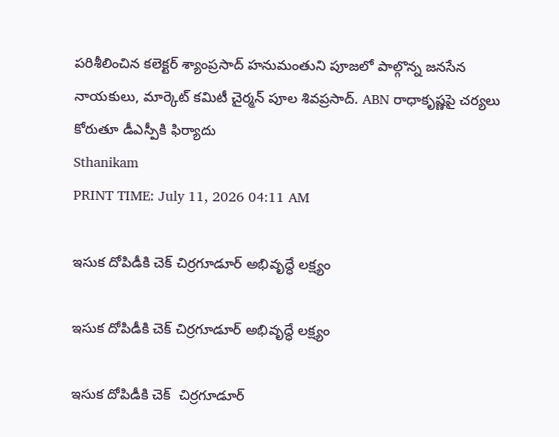పరిశీలించిన కలెక్టర్ శ్యాంప్రసాద్ హనుమంతుని పూజలో పాల్గొన్న జనసేన నాయకులు, మార్కెట్ కమిటీ చైర్మన్ పూల శివప్రసాద్. ABN రాధాకృష్ణపై చర్యలు కోరుతూ డీఎస్పీకి ఫిర్యాదు
Sthanikam
PRINT TIME: July 11, 2026 04:11 AM

ఇసుక దోపిడీకి చెక్‌ చిర్రగూడూర్ అభివృద్ధే లక్ష్యం

ఇసుక దోపిడీకి చెక్‌ చిర్రగూడూర్ అభివృద్ధే లక్ష్యం

ఇసుక దోపిడీకి చెక్‌  చిర్రగూడూర్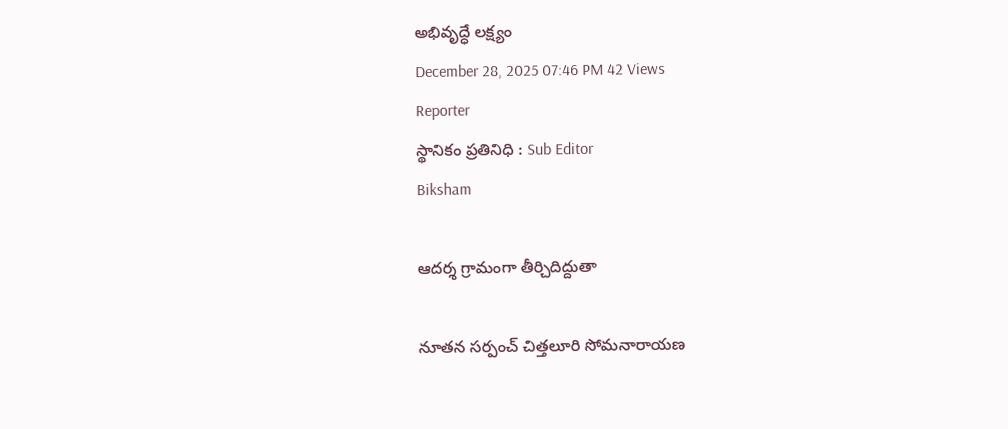అభివృద్ధే లక్ష్యం
December 28, 2025 07:46 PM 42 Views
Reporter
స్థానికం ప్రతినిధి : Sub Editor
Biksham

ఆదర్శ గ్రామంగా తీర్చిదిద్దుతా

నూతన సర్పంచ్ చిత్తలూరి సోమనారాయణ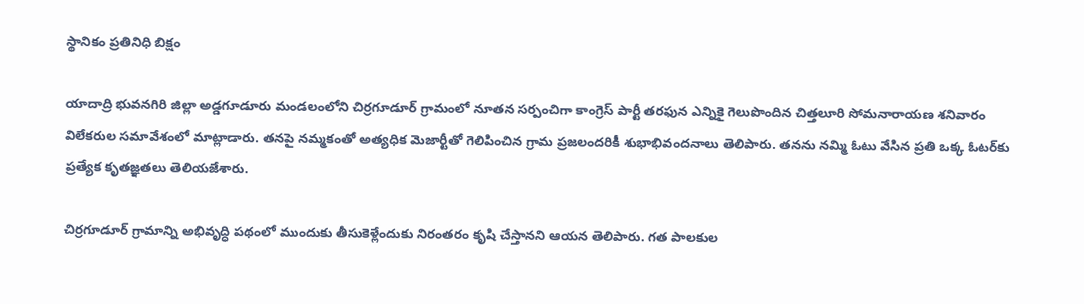స్థానికం ప్రతినిధి బిక్షం

యాదాద్రి భువనగిరి జిల్లా అడ్డగూడూరు మండలంలోని చిర్రగూడూర్ గ్రామంలో నూతన సర్పంచిగా కాంగ్రెస్ పార్టీ తరఫున ఎన్నికై గెలుపొందిన చిత్తలూరి సోమనారాయణ శనివారం విలేకరుల సమావేశంలో మాట్లాడారు. తనపై నమ్మకంతో అత్యధిక మెజార్టీతో గెలిపించిన గ్రామ ప్రజలందరికీ శుభాభివందనాలు తెలిపారు. తనను నమ్మి ఓటు వేసిన ప్రతి ఒక్క ఓటర్‌కు ప్రత్యేక కృతజ్ఞతలు తెలియజేశారు.

చిర్రగూడూర్ గ్రామాన్ని అభివృద్ధి పథంలో ముందుకు తీసుకెళ్లేందుకు నిరంతరం కృషి చేస్తానని ఆయన తెలిపారు. గత పాలకుల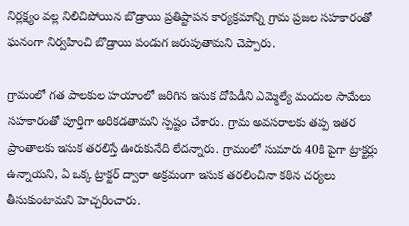నిర్లక్ష్యం వల్ల నిలిచిపోయిన బొడ్రాయి ప్రతిష్టాపన కార్యక్రమాన్ని గ్రామ ప్రజల సహకారంతో ఘనంగా నిర్వహించి బొడ్రాయి పండుగ జరుపుతామని చెప్పారు.

గ్రామంలో గత పాలకుల హయాంలో జరిగిన ఇసుక దోపిడీని ఎమ్మెల్యే మందుల సామేలు సహకారంతో పూర్తిగా అరికడతామని స్పష్టం చేశారు. గ్రామ అవసరాలకు తప్ప ఇతర ప్రాంతాలకు ఇసుక తరలిస్తే ఊరుకునేది లేదన్నారు. గ్రామంలో సుమారు 40కి పైగా ట్రాక్టర్లు ఉన్నాయని, ఏ ఒక్క ట్రాక్టర్ ద్వారా అక్రమంగా ఇసుక తరలించినా కఠిన చర్యలు తీసుకుంటామని హెచ్చరించారు.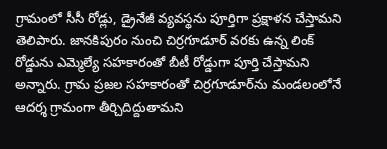గ్రామంలో సీసీ రోడ్లు, డ్రైనేజీ వ్యవస్థను పూర్తిగా ప్రక్షాళన చేస్తామని తెలిపారు. జానకిపురం నుంచి చిర్రగూడూర్ వరకు ఉన్న లింక్ రోడ్డును ఎమ్మెల్యే సహకారంతో బీటీ రోడ్డుగా పూర్తి చేస్తామని అన్నారు. గ్రామ ప్రజల సహకారంతో చిర్రగూడూర్‌ను మండలంలోనే ఆదర్శ గ్రామంగా తీర్చిదిద్దుతామని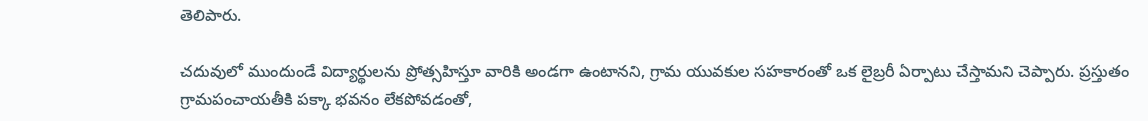తెలిపారు.

చదువులో ముందుండే విద్యార్థులను ప్రోత్సహిస్తూ వారికి అండగా ఉంటానని, గ్రామ యువకుల సహకారంతో ఒక లైబ్రరీ ఏర్పాటు చేస్తామని చెప్పారు. ప్రస్తుతం గ్రామపంచాయతీకి పక్కా భవనం లేకపోవడంతో,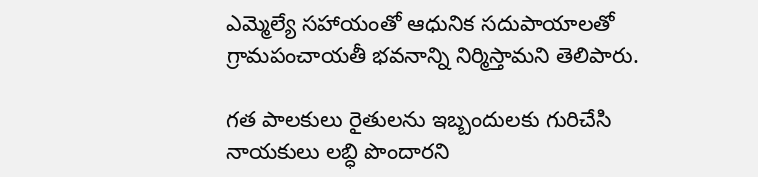ఎమ్మెల్యే సహాయంతో ఆధునిక సదుపాయాలతో గ్రామపంచాయతీ భవనాన్ని నిర్మిస్తామని తెలిపారు.

గత పాలకులు రైతులను ఇబ్బందులకు గురిచేసి నాయకులు లబ్ధి పొందారని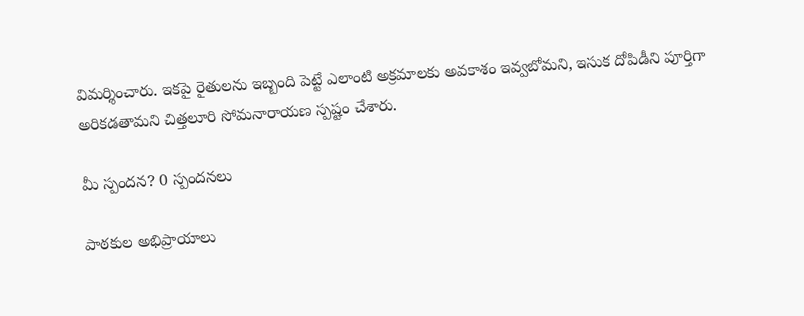విమర్శించారు. ఇకపై రైతులను ఇబ్బంది పెట్టే ఎలాంటి అక్రమాలకు అవకాశం ఇవ్వబోమని, ఇసుక దోపిడీని పూర్తిగా అరికడతామని చిత్తలూరి సోమనారాయణ స్పష్టం చేశారు.

మీ స్పందన? 0 స్పందనలు

పాఠకుల అభిప్రాయాలు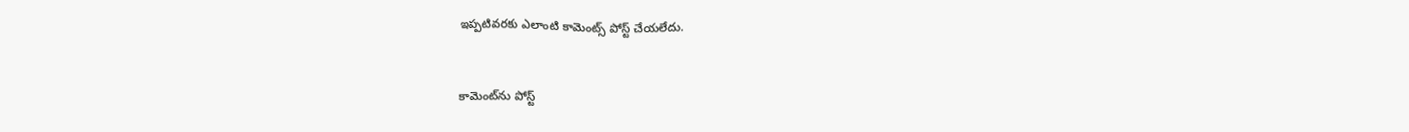ఇప్పటివరకు ఎలాంటి కామెంట్స్ పోస్ట్ చేయలేదు.


కామెంట్‌ను పోస్ట్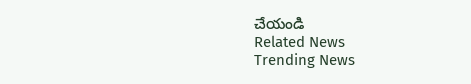చేయండి
Related News
Trending News